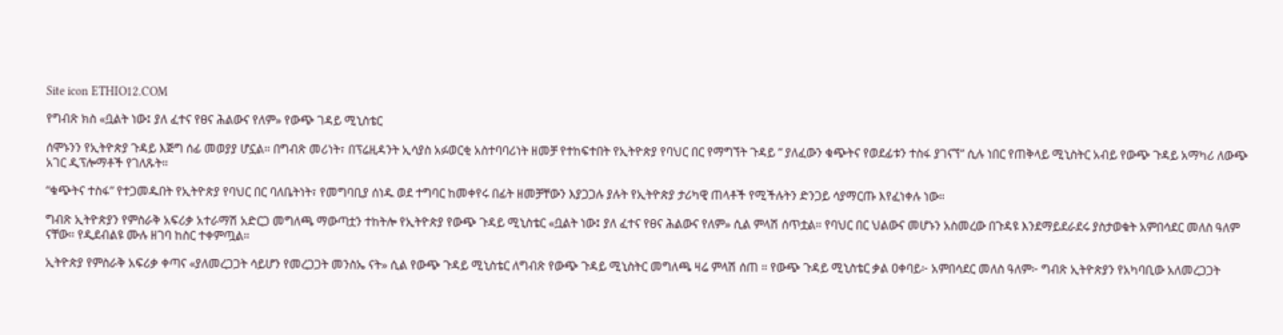Site icon ETHIO12.COM

የግብጽ ክስ «ቧልት ነው፤ ያለ ፈተና የፀና ሕልውና የለም» የውጭ ገዳይ ሚኒስቴር

ሰሞኑንን የኢትዮጵያ ጉዳይ እጅግ ሰፊ መወያያ ሆኗል። በግብጽ መሪነት፣ በፕሬዚዳንት ኢሳያስ አፉወርቂ አስተባባሪነት ዘመቻ የተከፍተበት የኢትዮጵያ የባህር በር የማግኘት ጉዳይ ” ያለፈውን ቁጭትና የወደፊቱን ተስፋ ያገናኘ” ሲሉ ነበር የጠቅላይ ሚኒስትር አብይ የውጭ ጉዳይ አማካሪ ለውጭ አገር ዲፕሎማቶች የገለጹት።

“ቁጭትና ተስፋ” የተጋመዱበት የኢትዮጵያ የባህር በር ባለቤትነት፣ የመግባቢያ ሰነዱ ወደ ተግባር ከመቀየሩ በፊት ዘመቻቸውን እያጋጋሉ ያሉት የኢትዮጵያ ታሪካዊ ጠላቶች የሚችሉትን ድንጋይ ሳያማርጡ እየፈነቀሉ ነው።

ግብጽ ኢትዮጵያን የምስራቅ አፍሪቃ አተራማሽ አድርጋ መግለጫ ማውጣቷን ተከትሎ የኢትዮጵያ የውጭ ጉዳይ ሚኒስቴር «ቧልት ነው፤ ያለ ፈተና የፀና ሕልውና የለም» ሲል ምላሽ ሰጥቷል። የባህር በር ህልውና መሆኑን አስመረው በጉዳዩ እንደማይደራደሩ ያስታወቁት አምበሳደር መለስ ዓለም ናቸው። የዲደብልዩ ሙሉ ዘገባ ከስር ተቀምጧል።

ኢትዮጵያ የምስራቅ አፍሪቃ ቀጣና «ያለመረጋጋት ሳይሆን የመረጋጋት መንስኤ ናት» ሲል የውጭ ጉዳይ ሚኒስቴር ለግብጽ የውጭ ጉዳይ ሚኒስትር መግለጫ ዛሬ ምላሽ ሰጠ ። የውጭ ጉዳይ ሚኒስቴር ቃል ዐቀባይ፦ አምበሳደር መለስ ዓለም፦ ግብጽ ኢትዮጵያን የአካባቢው አለመረጋጋት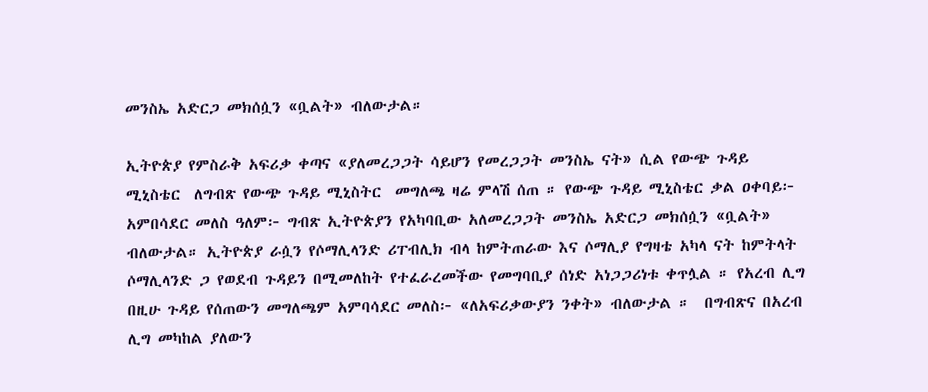መንስኤ አድርጋ መክሰሷን «ቧልት» ብለውታል።

ኢትዮጵያ የምስራቅ አፍሪቃ ቀጣና «ያለመረጋጋት ሳይሆን የመረጋጋት መንስኤ ናት» ሲል የውጭ ጉዳይ ሚኒስቴር  ለግብጽ የውጭ ጉዳይ ሚኒስትር  መግለጫ ዛሬ ምላሽ ሰጠ ። የውጭ ጉዳይ ሚኒስቴር ቃል ዐቀባይ፦ አምበሳደር መለስ ዓለም፦ ግብጽ ኢትዮጵያን የአካባቢው አለመረጋጋት መንስኤ አድርጋ መክሰሷን «ቧልት» ብለውታል። ኢትዮጵያ ራሷን የሶማሊላንድ ሪፐብሊክ ብላ ከምትጠራው እና ሶማሊያ የግዛቴ አካላ ናት ከምትላት ሶማሊላንድ ጋ የወደብ ጉዳይን በሚመለከት የተፈራረመችው የመግባቢያ ሰነድ አነጋጋሪነቱ ቀጥሏል ። የአረብ ሊግ በዚሁ ጉዳይ የሰጠውን መግለጫም አምባሳደር መለስ፦ «ለአፍሪቃውያን ንቀት» ብለውታል ።  በግብጽና በአረብ ሊግ መካከል ያለውን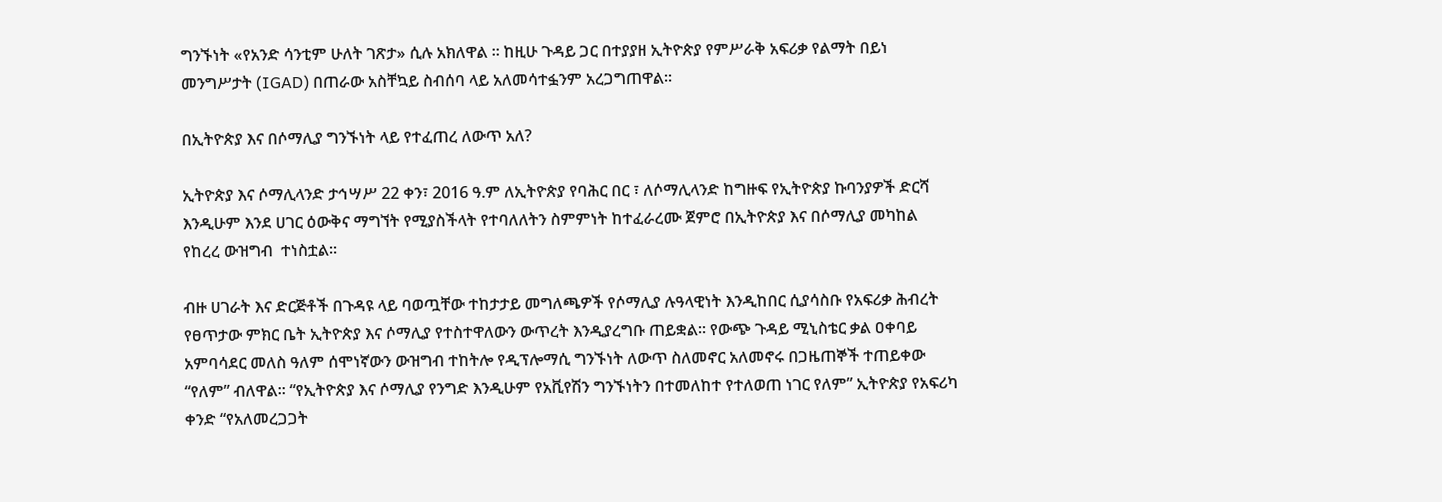ግንኙነት «የአንድ ሳንቲም ሁለት ገጽታ» ሲሉ አክለዋል ። ከዚሁ ጉዳይ ጋር በተያያዘ ኢትዮጵያ የምሥራቅ አፍሪቃ የልማት በይነ መንግሥታት (IGAD) በጠራው አስቸኳይ ስብሰባ ላይ አለመሳተፏንም አረጋግጠዋል።

በኢትዮጵያ እና በሶማሊያ ግንኙነት ላይ የተፈጠረ ለውጥ አለ?

ኢትዮጵያ እና ሶማሊላንድ ታኅሣሥ 22 ቀን፣ 2016 ዓ.ም ለኢትዮጵያ የባሕር በር ፣ ለሶማሊላንድ ከግዙፍ የኢትዮጵያ ኩባንያዎች ድርሻ እንዲሁም እንደ ሀገር ዕውቅና ማግኘት የሚያስችላት የተባለለትን ስምምነት ከተፈራረሙ ጀምሮ በኢትዮጵያ እና በሶማሊያ መካከል የከረረ ውዝግብ  ተነስቷል።

ብዙ ሀገራት እና ድርጅቶች በጉዳዩ ላይ ባወጧቸው ተከታታይ መግለጫዎች የሶማሊያ ሉዓላዊነት እንዲከበር ሲያሳስቡ የአፍሪቃ ሕብረት የፀጥታው ምክር ቤት ኢትዮጵያ እና ሶማሊያ የተስተዋለውን ውጥረት እንዲያረግቡ ጠይቋል። የውጭ ጉዳይ ሚኒስቴር ቃል ዐቀባይ አምባሳደር መለስ ዓለም ሰሞነኛውን ውዝግብ ተከትሎ የዲፕሎማሲ ግንኙነት ለውጥ ስለመኖር አለመኖሩ በጋዜጠኞች ተጠይቀው “የለም” ብለዋል። “የኢትዮጵያ እና ሶማሊያ የንግድ እንዲሁም የአቪየሽን ግንኙነትን በተመለከተ የተለወጠ ነገር የለም” ኢትዮጵያ የአፍሪካ ቀንድ “የአለመረጋጋት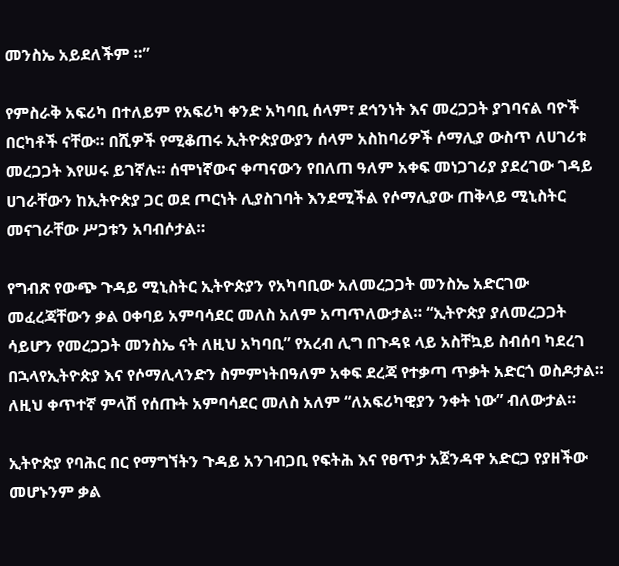መንስኤ አይደለችም ።”

የምስራቅ አፍሪካ በተለይም የአፍሪካ ቀንድ አካባቢ ሰላም፣ ደኅንነት እና መረጋጋት ያገባናል ባዮች በርካቶች ናቸው። በሺዎች የሚቆጠሩ ኢትዮጵያውያን ሰላም አስከባሪዎች ሶማሊያ ውስጥ ለሀገሪቱ መረጋጋት እየሠሩ ይገኛሉ። ሰሞነኛውና ቀጣናውን የበለጠ ዓለም አቀፍ መነጋገሪያ ያደረገው ገዳይ ሀገራቸውን ከኢትዮጵያ ጋር ወደ ጦርነት ሊያስገባት እንደሚችል የሶማሊያው ጠቅላይ ሚኒስትር መናገራቸው ሥጋቱን አባብሶታል።

የግብጽ የውጭ ጉዳይ ሚኒስትር ኢትዮጵያን የአካባቢው አለመረጋጋት መንስኤ አድርገው መፈረጃቸውን ቃል ዐቀባይ አምባሳደር መለስ አለም አጣጥለውታል። “ኢትዮጵያ ያለመረጋጋት ሳይሆን የመረጋጋት መንስኤ ናት ለዚህ አካባቢ” የአረብ ሊግ በጉዳዩ ላይ አስቸኳይ ስብሰባ ካደረገ በኋላየኢትዮጵያ እና የሶማሊላንድን ስምምነትበዓለም አቀፍ ደረጃ የተቃጣ ጥቃት አድርጎ ወስዶታል። ለዚህ ቀጥተኛ ምላሽ የሰጡት አምባሳደር መለስ አለም “ለአፍሪካዊያን ንቀት ነው” ብለውታል።

ኢትዮጵያ የባሕር በር የማግኘትን ጉዳይ አንገብጋቢ የፍትሕ እና የፀጥታ አጀንዳዋ አድርጋ የያዘችው መሆኑንም ቃል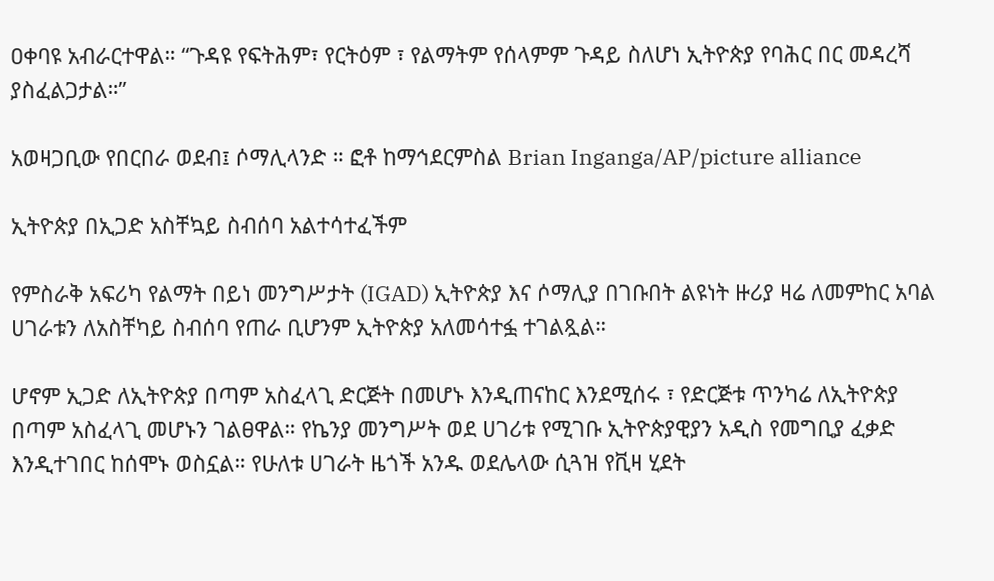ዐቀባዩ አብራርተዋል። “ጉዳዩ የፍትሕም፣ የርትዕም ፣ የልማትም የሰላምም ጉዳይ ስለሆነ ኢትዮጵያ የባሕር በር መዳረሻ ያስፈልጋታል።”

አወዛጋቢው የበርበራ ወደብ፤ ሶማሊላንድ ። ፎቶ ከማኅደርምስል Brian Inganga/AP/picture alliance

ኢትዮጵያ በኢጋድ አስቸኳይ ስብሰባ አልተሳተፈችም

የምስራቅ አፍሪካ የልማት በይነ መንግሥታት (IGAD) ኢትዮጵያ እና ሶማሊያ በገቡበት ልዩነት ዙሪያ ዛሬ ለመምከር አባል ሀገራቱን ለአስቸካይ ስብሰባ የጠራ ቢሆንም ኢትዮጵያ አለመሳተፏ ተገልጿል።

ሆኖም ኢጋድ ለኢትዮጵያ በጣም አስፈላጊ ድርጅት በመሆኑ እንዲጠናከር እንደሚሰሩ ፣ የድርጅቱ ጥንካሬ ለኢትዮጵያ በጣም አስፈላጊ መሆኑን ገልፀዋል። የኬንያ መንግሥት ወደ ሀገሪቱ የሚገቡ ኢትዮጵያዊያን አዲስ የመግቢያ ፈቃድ እንዲተገበር ከሰሞኑ ወስኗል። የሁለቱ ሀገራት ዜጎች አንዱ ወደሌላው ሲጓዝ የቪዛ ሂደት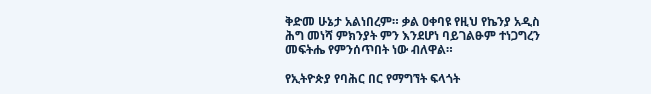ቅድመ ሁኔታ አልነበረም። ቃል ዐቀባዩ የዚህ የኬንያ አዲስ ሕግ መነሻ ምክንያት ምን እንደሆነ ባይገልፁም ተነጋግረን መፍትሔ የምንሰጥበት ነው ብለዋል።

የኢትዮጵያ የባሕር በር የማግኘት ፍላጎት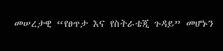መሠረታዊ “የፀጥታ እና የስትራቴጂ ጉዳይ” መሆኑን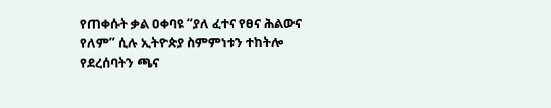የጠቀሱት ቃል ዐቀባዩ “ያለ ፈተና የፀና ሕልውና የለም” ሲሉ ኢትዮጵያ ስምምነቱን ተከትሎ የደረሰባትን ጫና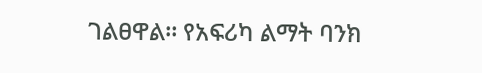ገልፀዋል። የአፍሪካ ልማት ባንክ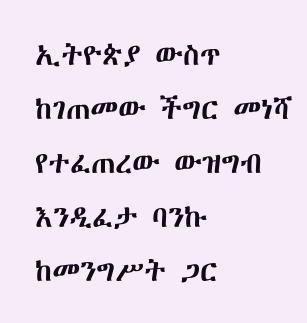ኢትዮጵያ ውስጥ ከገጠመው ችግር መነሻ የተፈጠረው ውዝግብ እንዲፈታ ባንኩ ከመንግሥት ጋር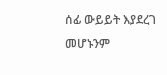ሰፊ ውይይት እያደረገ መሆኑንም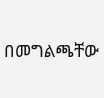በመግልጫቸው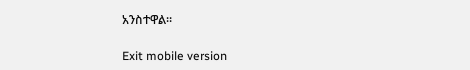አንስተዋል።

Exit mobile version